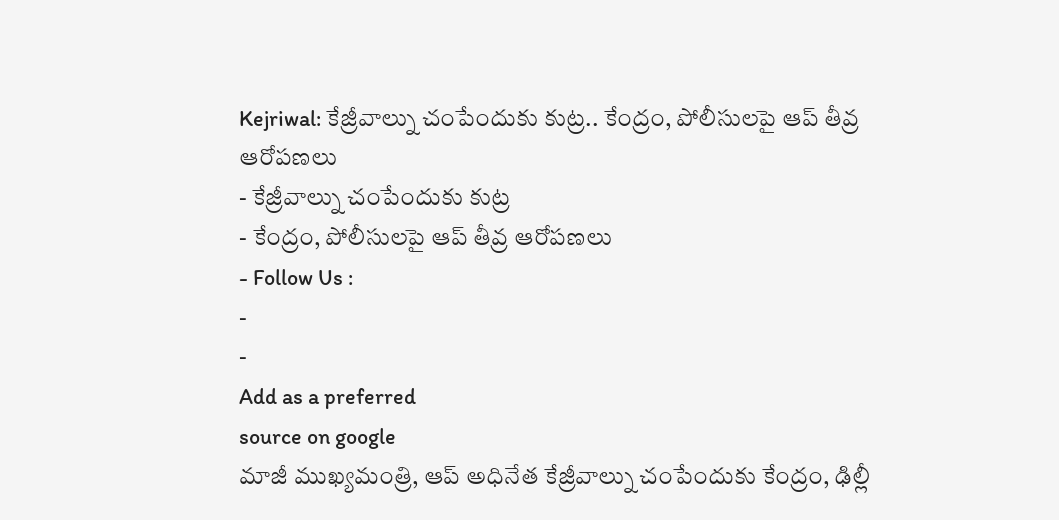Kejriwal: కేజ్రీవాల్ను చంపేందుకు కుట్ర.. కేంద్రం, పోలీసులపై ఆప్ తీవ్ర ఆరోపణలు
- కేజ్రీవాల్ను చంపేందుకు కుట్ర
- కేంద్రం, పోలీసులపై ఆప్ తీవ్ర ఆరోపణలు
- Follow Us :
-
-
Add as a preferred
source on google
మాజీ ముఖ్యమంత్రి, ఆప్ అధినేత కేజ్రీవాల్ను చంపేందుకు కేంద్రం, ఢిల్లీ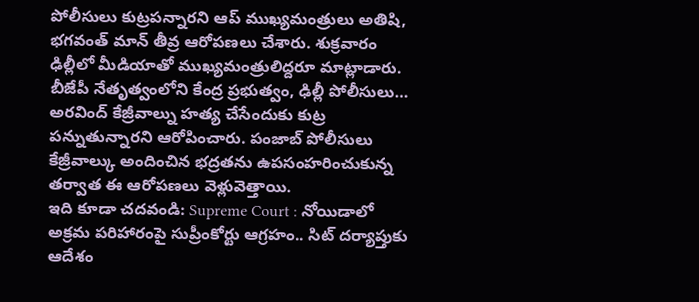పోలీసులు కుట్రపన్నారని ఆప్ ముఖ్యమంత్రులు అతిషి, భగవంత్ మాన్ తీవ్ర ఆరోపణలు చేశారు. శుక్రవారం ఢిల్లీలో మీడియాతో ముఖ్యమంత్రులిద్దరూ మాట్లాడారు. బీజేపీ నేతృత్వంలోని కేంద్ర ప్రభుత్వం, ఢిల్లీ పోలీసులు… అరవింద్ కేజ్రీవాల్ను హత్య చేసేందుకు కుట్ర పన్నుతున్నారని ఆరోపించారు. పంజాబ్ పోలీసులు కేజ్రీవాల్కు అందించిన భద్రతను ఉపసంహరించుకున్న తర్వాత ఈ ఆరోపణలు వెళ్లువెత్తాయి.
ఇది కూడా చదవండి: Supreme Court : నోయిడాలో అక్రమ పరిహారంపై సుప్రీంకోర్టు ఆగ్రహం.. సిట్ దర్యాప్తుకు ఆదేశం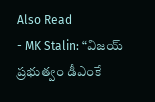Also Read
- MK Stalin: “విజయ్ ప్రభుత్వం డీఎంకే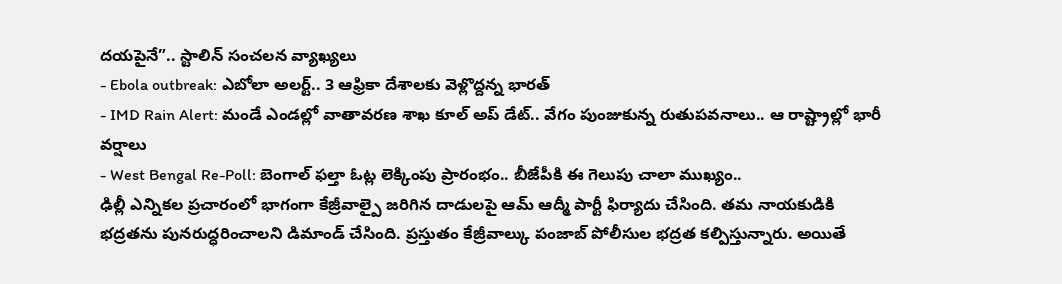దయపైనే”.. స్టాలిన్ సంచలన వ్యాఖ్యలు
- Ebola outbreak: ఎబోలా అలర్ట్.. 3 ఆఫ్రికా దేశాలకు వెళ్లొద్దన్న భారత్
- IMD Rain Alert: మండే ఎండల్లో వాతావరణ శాఖ కూల్ అప్ డేట్.. వేగం పుంజుకున్న రుతుపవనాలు.. ఆ రాష్ట్రాల్లో భారీ వర్షాలు
- West Bengal Re-Poll: బెంగాల్ ఫల్తా ఓట్ల లెక్కింపు ప్రారంభం.. బీజేపీకి ఈ గెలుపు చాలా ముఖ్యం..
ఢిల్లీ ఎన్నికల ప్రచారంలో భాగంగా కేజ్రీవాల్పై జరిగిన దాడులపై ఆమ్ ఆద్మీ పార్టీ ఫిర్యాదు చేసింది. తమ నాయకుడికి భద్రతను పునరుద్ధరించాలని డిమాండ్ చేసింది. ప్రస్తుతం కేజ్రీవాల్కు పంజాబ్ పోలీసుల భద్రత కల్పిస్తున్నారు. అయితే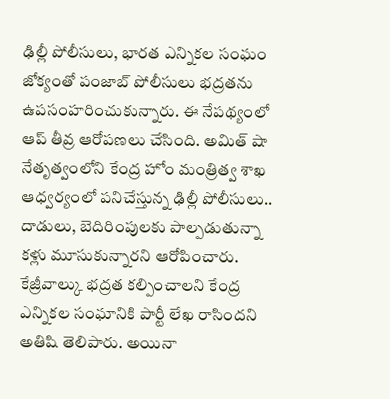ఢిల్లీ పోలీసులు, భారత ఎన్నికల సంఘం జోక్యంతో పంజాబ్ పోలీసులు భద్రతను ఉపసంహరించుకున్నారు. ఈ నేపథ్యంలో ఆప్ తీవ్ర ఆరోపణలు చేసింది. అమిత్ షా నేతృత్వంలోని కేంద్ర హోం మంత్రిత్వ శాఖ ఆధ్వర్యంలో పనిచేస్తున్న ఢిల్లీ పోలీసులు.. దాడులు, బెదిరింపులకు పాల్పడుతున్నా కళ్లు మూసుకున్నారని ఆరోపించారు. కేజ్రీవాల్కు భద్రత కల్పించాలని కేంద్ర ఎన్నికల సంఘానికి పార్టీ లేఖ రాసిందని అతిషి తెలిపారు. అయినా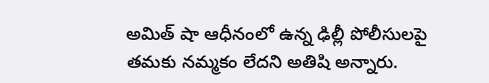అమిత్ షా ఆధీనంలో ఉన్న ఢిల్లీ పోలీసులపై తమకు నమ్మకం లేదని అతిషి అన్నారు.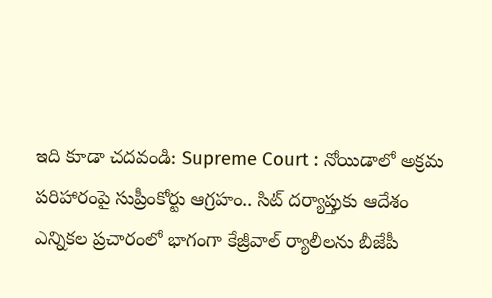ఇది కూడా చదవండి: Supreme Court : నోయిడాలో అక్రమ పరిహారంపై సుప్రీంకోర్టు ఆగ్రహం.. సిట్ దర్యాప్తుకు ఆదేశం
ఎన్నికల ప్రచారంలో భాగంగా కేజ్రీవాల్ ర్యాలీలను బీజేపీ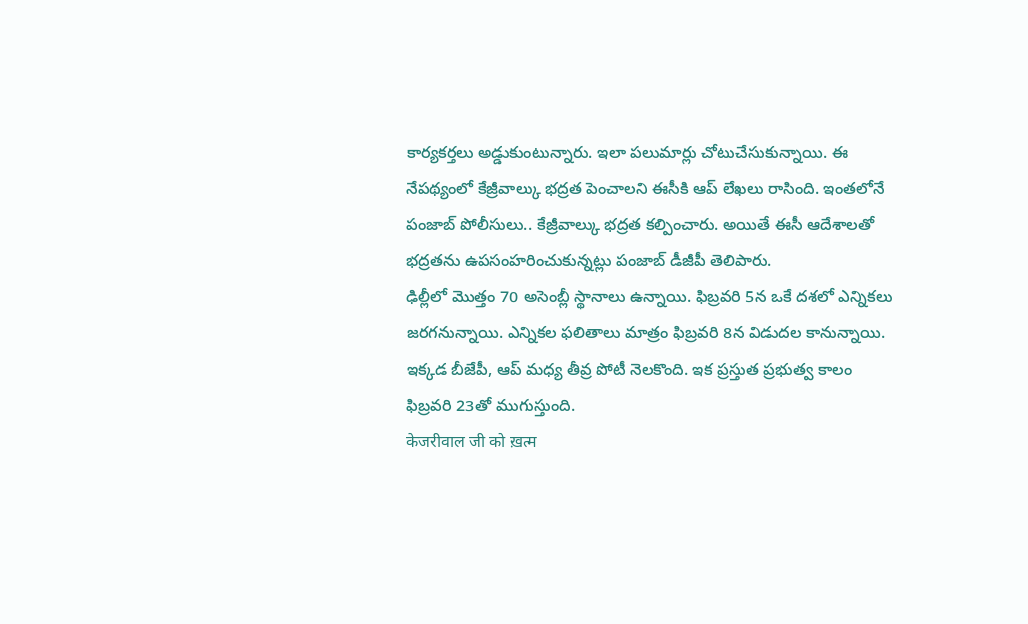కార్యకర్తలు అడ్డుకుంటున్నారు. ఇలా పలుమార్లు చోటుచేసుకున్నాయి. ఈ నేపథ్యంలో కేజ్రీవాల్కు భద్రత పెంచాలని ఈసీకి ఆప్ లేఖలు రాసింది. ఇంతలోనే పంజాబ్ పోలీసులు.. కేజ్రీవాల్కు భద్రత కల్పించారు. అయితే ఈసీ ఆదేశాలతో భద్రతను ఉపసంహరించుకున్నట్లు పంజాబ్ డీజీపీ తెలిపారు.
ఢిల్లీలో మొత్తం 70 అసెంబ్లీ స్థానాలు ఉన్నాయి. ఫిబ్రవరి 5న ఒకే దశలో ఎన్నికలు జరగనున్నాయి. ఎన్నికల ఫలితాలు మాత్రం ఫిబ్రవరి 8న విడుదల కానున్నాయి. ఇక్కడ బీజేపీ, ఆప్ మధ్య తీవ్ర పోటీ నెలకొంది. ఇక ప్రస్తుత ప్రభుత్వ కాలం ఫిబ్రవరి 23తో ముగుస్తుంది.
केजरीवाल जी को ख़त्म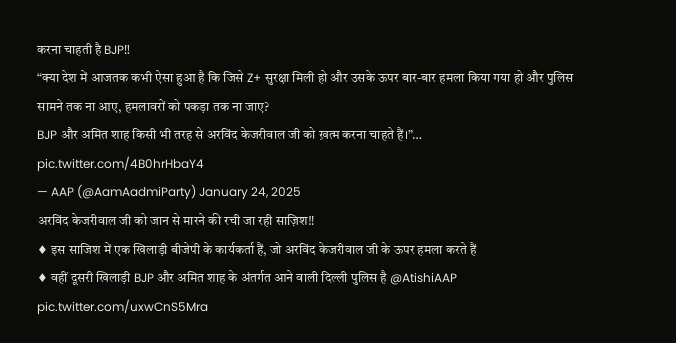करना चाहती है BJP‼
“क्या देश में आजतक कभी ऐसा हुआ है कि जिसे Z+ सुरक्षा मिली हो और उसके ऊपर बार-बार हमला किया गया हो और पुलिस सामने तक ना आए, हमलावरों को पकड़ा तक ना जाए?
BJP और अमित शाह किसी भी तरह से अरविंद केजरीवाल जी को ख़त्म करना चाहते हैं।”… pic.twitter.com/4B0hrHbaY4
— AAP (@AamAadmiParty) January 24, 2025
अरविंद केजरीवाल जी को जान से मारने की रची जा रही साज़िश‼
♦ इस साजिश में एक खिलाड़ी बीजेपी के कार्यकर्ता हैं, जो अरविंद केजरीवाल जी के ऊपर हमला करते हैं
♦ वहीं दूसरी खिलाड़ी BJP और अमित शाह के अंतर्गत आने वाली दिल्ली पुलिस है @AtishiAAP pic.twitter.com/uxwCnS5Mra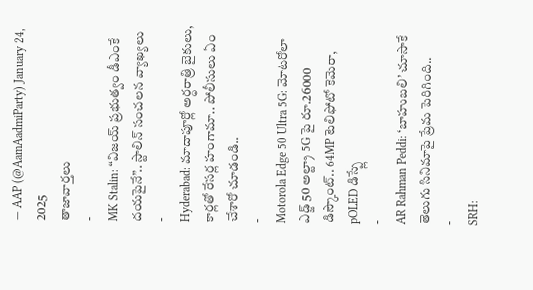— AAP (@AamAadmiParty) January 24, 2025
తాజావార్తలు
-
MK Stalin: “విజయ్ ప్రభుత్వం డీఎంకే దయపైనే”.. స్టాలిన్ సంచలన వ్యాఖ్యలు
-
Hyderabad: మాదాపూర్లో అర్ధరాత్రి బైకులు, కార్లతో రేసర్ల హంగామా.. పోలీసులు ఏం చేశారో చూడండి..
-
Motorola Edge 50 Ultra 5G: మోటరోలా ఎడ్జ్ 50 అల్ట్రా 5G పై రూ.26000 డిస్కౌంట్.. 64MP టెలిఫోటో కెమెరా, pOLED డిస్ప్లే
-
AR Rahman Peddi: ‘బాహుబలి’ చూసాకే తెలుగు సినిమాపై ప్రేమ పెరిగింది..
-
SRH: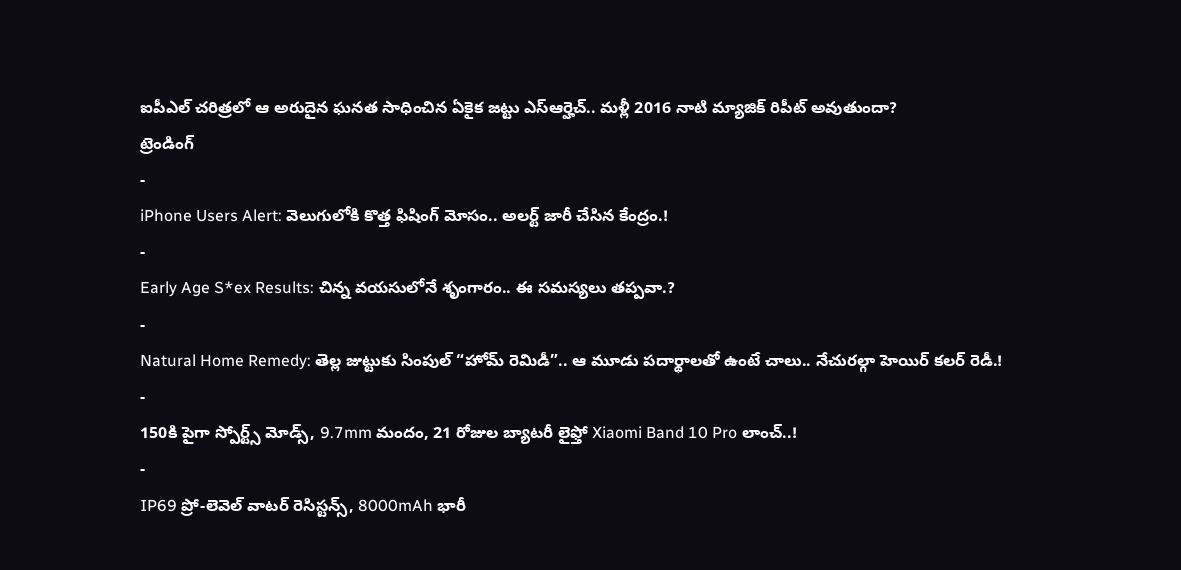ఐపీఎల్ చరిత్రలో ఆ అరుదైన ఘనత సాధించిన ఏకైక జట్టు ఎస్ఆర్హెచ్.. మళ్లీ 2016 నాటి మ్యాజిక్ రిపీట్ అవుతుందా?
ట్రెండింగ్
-
iPhone Users Alert: వెలుగులోకి కొత్త ఫిషింగ్ మోసం.. అలర్ట్ జారీ చేసిన కేంద్రం.!
-
Early Age S*ex Results: చిన్న వయసులోనే శృంగారం.. ఈ సమస్యలు తప్పవా.?
-
Natural Home Remedy: తెల్ల జుట్టుకు సింపుల్ “హోమ్ రెమిడీ”.. ఆ మూడు పదార్థాలతో ఉంటే చాలు.. నేచురల్గా హెయిర్ కలర్ రెడీ.!
-
150కి పైగా స్పోర్ట్స్ మోడ్స్, 9.7mm మందం, 21 రోజుల బ్యాటరీ లైఫ్తో Xiaomi Band 10 Pro లాంచ్..!
-
IP69 ప్రో-లెవెల్ వాటర్ రెసిస్టన్స్, 8000mAh భారీ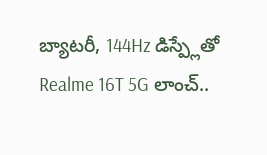బ్యాటరీ, 144Hz డిస్ప్లేతో Realme 16T 5G లాంచ్..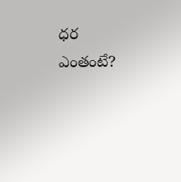ధర ఎంతంటే?